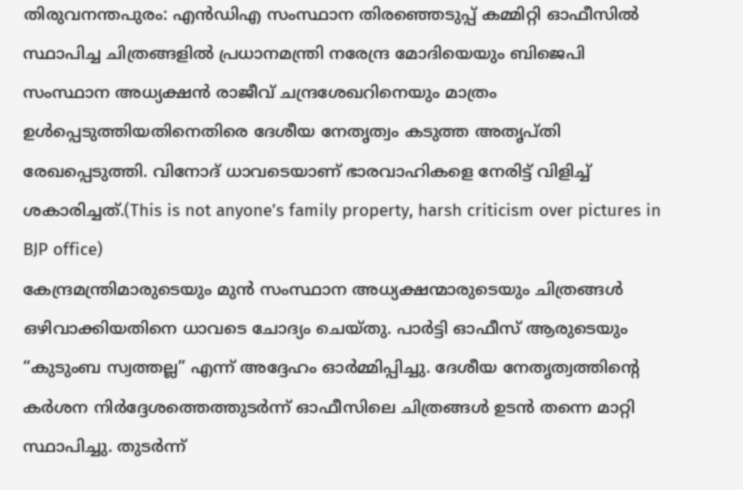തിരുവനന്തപുരം: എൻഡിഎ സംസ്ഥാന തിരഞ്ഞെടുപ്പ് കമ്മിറ്റി ഓഫീസിൽ സ്ഥാപിച്ച ചിത്രങ്ങളിൽ പ്രധാനമന്ത്രി നരേന്ദ്ര മോദിയെയും ബിജെപി സംസ്ഥാന അധ്യക്ഷൻ രാജീവ് ചന്ദ്രശേഖറിനെയും മാത്രം ഉൾപ്പെടുത്തിയതിനെതിരെ ദേശീയ നേതൃത്വം കടുത്ത അതൃപ്തി രേഖപ്പെടുത്തി. വിനോദ് ധാവടെയാണ് ഭാരവാഹികളെ നേരിട്ട് വിളിച്ച് ശകാരിച്ചത്.(This is not anyone’s family property, harsh criticism over pictures in BJP office)
കേന്ദ്രമന്ത്രിമാരുടെയും മുൻ സംസ്ഥാന അധ്യക്ഷന്മാരുടെയും ചിത്രങ്ങൾ ഒഴിവാക്കിയതിനെ ധാവടെ ചോദ്യം ചെയ്തു. പാർട്ടി ഓഫീസ് ആരുടെയും “കുടുംബ സ്വത്തല്ല” എന്ന് അദ്ദേഹം ഓർമ്മിപ്പിച്ചു. ദേശീയ നേതൃത്വത്തിന്റെ കർശന നിർദ്ദേശത്തെത്തുടർന്ന് ഓഫീസിലെ ചിത്രങ്ങൾ ഉടൻ തന്നെ മാറ്റി സ്ഥാപിച്ചു. തുടർന്ന്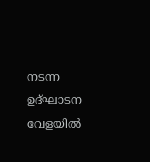നടന്ന ഉദ്ഘാടന വേളയിൽ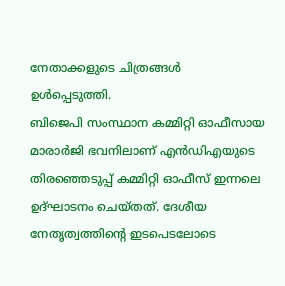നേതാക്കളുടെ ചിത്രങ്ങൾ ഉൾപ്പെടുത്തി.
ബിജെപി സംസ്ഥാന കമ്മിറ്റി ഓഫീസായ മാരാർജി ഭവനിലാണ് എൻഡിഎയുടെ തിരഞ്ഞെടുപ്പ് കമ്മിറ്റി ഓഫീസ് ഇന്നലെ ഉദ്ഘാടനം ചെയ്തത്. ദേശീയ നേതൃത്വത്തിന്റെ ഇടപെടലോടെ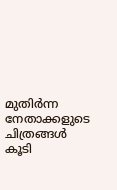മുതിർന്ന നേതാക്കളുടെ ചിത്രങ്ങൾ കൂടി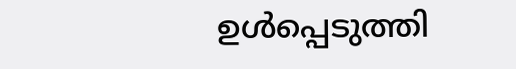ഉൾപ്പെടുത്തി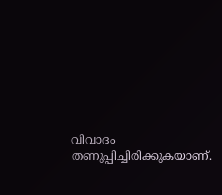വിവാദം തണുപ്പിച്ചിരിക്കുകയാണ്.